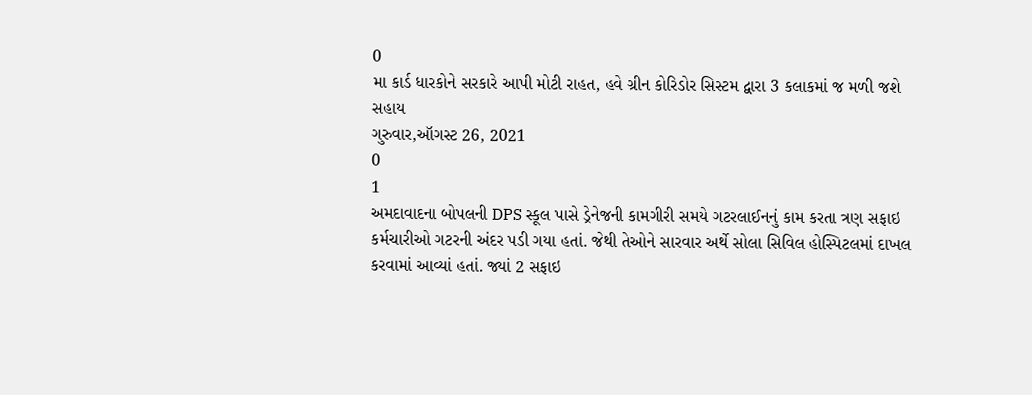0
મા કાર્ડ ધારકોને સરકારે આપી મોટી રાહત, હવે ગ્રીન કોરિડોર સિસ્ટમ દ્વારા 3 કલાકમાં જ મળી જશે સહાય
ગુરુવાર,ઑગસ્ટ 26, 2021
0
1
અમદાવાદના બોપલની DPS સ્કૂલ પાસે ડ્રેનેજની કામગીરી સમયે ગટરલાઈનનું કામ કરતા ત્રણ સફાઇ કર્મચારીઓ ગટરની અંદર પડી ગયા હતાં. જેથી તેઓને સારવાર અર્થે સોલા સિવિલ હોસ્પિટલમાં દાખલ કરવામાં આવ્યાં હતાં. જ્યાં 2 સફાઇ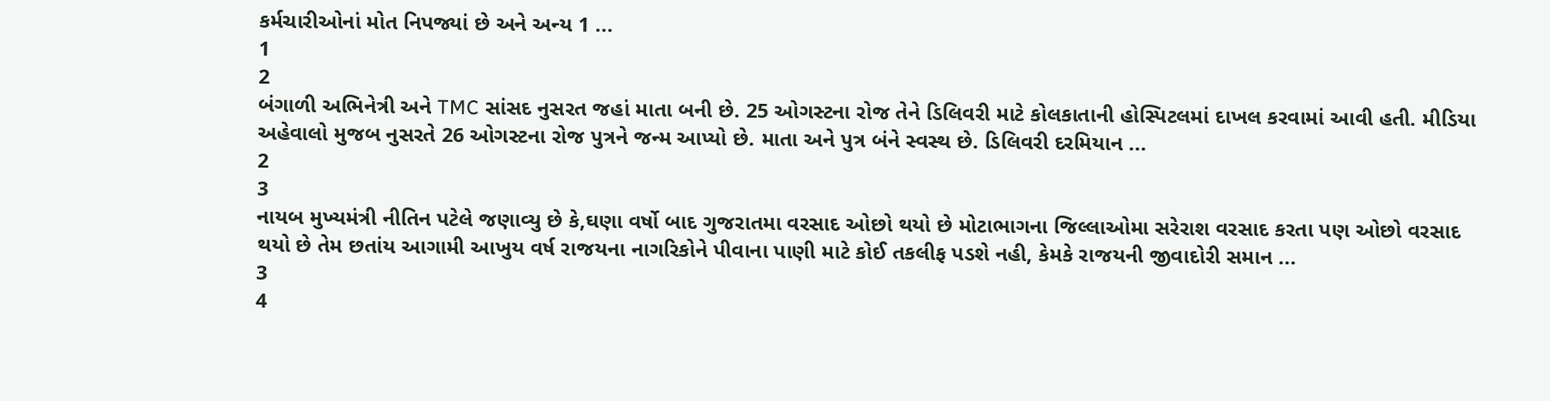કર્મચારીઓનાં મોત નિપજ્યાં છે અને અન્ય 1 ...
1
2
બંગાળી અભિનેત્રી અને TMC સાંસદ નુસરત જહાં માતા બની છે. 25 ઓગસ્ટના રોજ તેને ડિલિવરી માટે કોલકાતાની હોસ્પિટલમાં દાખલ કરવામાં આવી હતી. મીડિયા અહેવાલો મુજબ નુસરતે 26 ઓગસ્ટના રોજ પુત્રને જન્મ આપ્યો છે. માતા અને પુત્ર બંને સ્વસ્થ છે. ડિલિવરી દરમિયાન ...
2
3
નાયબ મુખ્યમંત્રી નીતિન પટેલે જણાવ્યુ છે કે,ઘણા વર્ષો બાદ ગુજરાતમા વરસાદ ઓછો થયો છે મોટાભાગના જિલ્લાઓમા સરેરાશ વરસાદ કરતા પણ ઓછો વરસાદ થયો છે તેમ છતાંય આગામી આખુય વર્ષ રાજયના નાગરિકોને પીવાના પાણી માટે કોઈ તકલીફ પડશે નહી, કેમકે રાજયની જીવાદોરી સમાન ...
3
4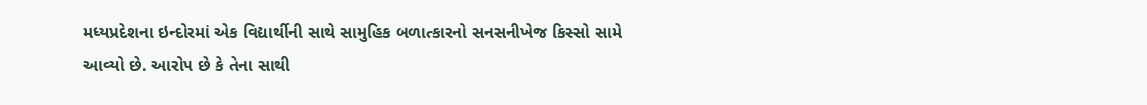મધ્યપ્રદેશના ઇન્દોરમાં એક વિદ્યાર્થીની સાથે સામુહિક બળાત્કારનો સનસનીખેજ કિસ્સો સામે આવ્યો છે. આરોપ છે કે તેના સાથી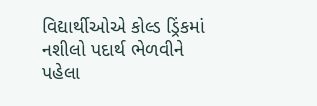વિદ્યાર્થીઓએ કોલ્ડ ડ્રિંકમાં નશીલો પદાર્થ ભેળવીને પહેલા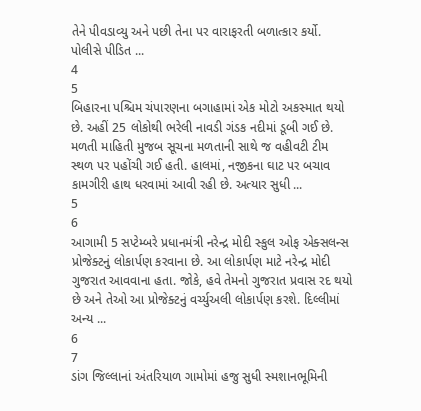તેને પીવડાવ્યુ અને પછી તેના પર વારાફરતી બળાત્કાર કર્યો. પોલીસે પીડિત ...
4
5
બિહારના પશ્ચિમ ચંપારણના બગાહામાં એક મોટો અકસ્માત થયો છે. અહીં 25 લોકોથી ભરેલી નાવડી ગંડક નદીમાં ડૂબી ગઈ છે. મળતી માહિતી મુજબ સૂચના મળતાની સાથે જ વહીવટી ટીમ સ્થળ પર પહોંચી ગઈ હતી. હાલમાં, નજીકના ઘાટ પર બચાવ કામગીરી હાથ ધરવામાં આવી રહી છે. અત્યાર સુધી ...
5
6
આગામી 5 સપ્ટેમ્બરે પ્રધાનમંત્રી નરેન્દ્ર મોદી સ્કુલ ઓફ એક્સલન્સ પ્રોજેક્ટનું લોકાર્પણ કરવાના છે. આ લોકાર્પણ માટે નરેન્દ્ર મોદી ગુજરાત આવવાના હતા. જોકે, હવે તેમનો ગુજરાત પ્રવાસ રદ થયો છે અને તેઓ આ પ્રોજેક્ટનું વર્ચ્યુઅલી લોકાર્પણ કરશે. દિલ્લીમાં અન્ય ...
6
7
ડાંગ જિલ્લાનાં અંતરિયાળ ગામોમાં હજુ સુધી સ્મશાનભૂમિની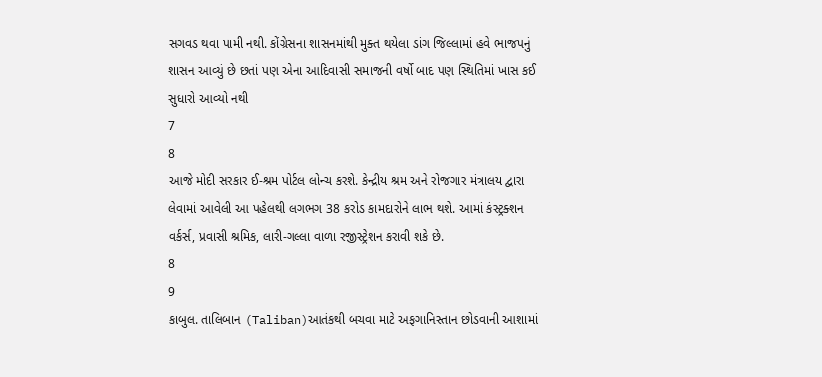સગવડ થવા પામી નથી. કોંગ્રેસના શાસનમાંથી મુક્ત થયેલા ડાંગ જિલ્લામાં હવે ભાજપનું શાસન આવ્યું છે છતાં પણ એના આદિવાસી સમાજની વર્ષો બાદ પણ સ્થિતિમાં ખાસ કઈ સુધારો આવ્યો નથી
7
8
આજે મોદી સરકાર ઈ-શ્રમ પોર્ટલ લોન્ચ કરશે. કેન્દ્રીય શ્રમ અને રોજગાર મંત્રાલય દ્વારા લેવામાં આવેલી આ પહેલથી લગભગ 38 કરોડ કામદારોને લાભ થશે. આમાં કંસ્ટ્રક્શન વર્કર્સ, પ્રવાસી શ્રમિક, લારી-ગલ્લા વાળા રજીસ્ટ્રેશન કરાવી શકે છે.
8
9
કાબુલ. તાલિબાન (Taliban)આતંકથી બચવા માટે અફગાનિસ્તાન છોડવાની આશામાં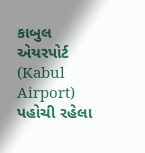કાબુલ એયરપોર્ટ (Kabul Airport) પહોચી રહેલા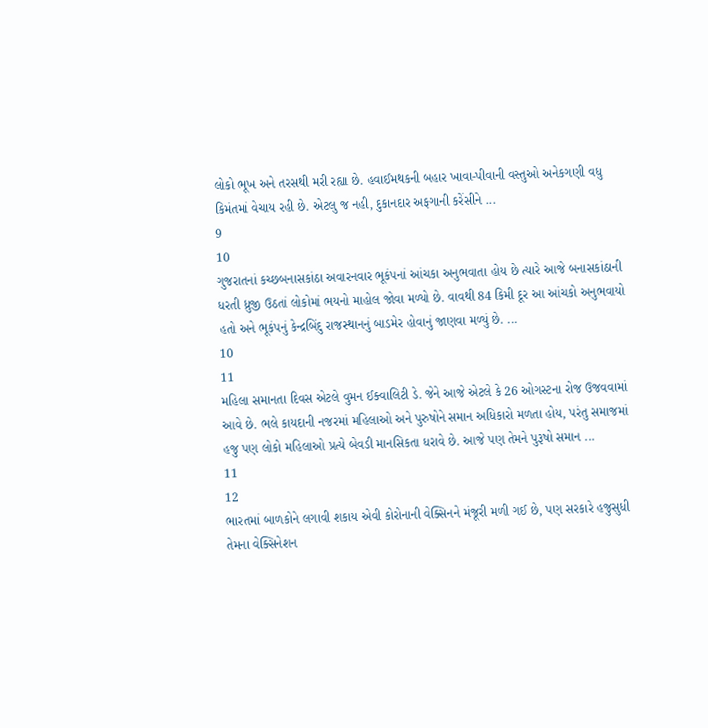લોકો ભૂખ અને તરસથી મરી રહ્યા છે. હવાઈમથકની બહાર ખાવા-પીવાની વસ્તુઓ અનેકગણી વધુ કિમંતમાં વેચાય રહી છે. એટલુ જ નહી, દુકાનદાર અફગાની કરેંસીને ...
9
10
ગુજરાતનાં કચ્છબનાસકાંઠા અવારનવાર ભૂકંપનાં આંચકા અનુભવાતા હોય છે ત્યારે આજે બનાસકાંઠાની ધરતી ધ્રુજી ઉઠતાં લોકોમાં ભયનો માહોલ જોવા મળ્યો છે. વાવથી 84 કિમી દૂર આ આંચકો અનુભવાયો હતો અને ભૂકંપનું કેન્દ્રબિંદુ રાજસ્થાનનું બાડમેર હોવાનું જાણવા મળ્યું છે. ...
10
11
મહિલા સમાનતા દિવસ એટલે વુમન ઈક્વાલિટી ડે. જેને આજે એટલે કે 26 ઓગસ્ટના રોજ ઉજવવામાં આવે છે. ભલે કાયદાની નજરમાં મહિલાઓ અને પુરુષોને સમાન અધિકારો મળતા હોય, પરંતુ સમાજમાં હજુ પણ લોકો મહિલાઓ પ્રત્યે બેવડી માનસિકતા ધરાવે છે. આજે પણ તેમને પુરૂષો સમાન ...
11
12
ભારતમાં બાળકોને લગાવી શકાય એવી કોરોનાની વેક્સિનને મંજૂરી મળી ગઈ છે, પણ સરકારે હજુસુધી તેમના વેક્સિનેશન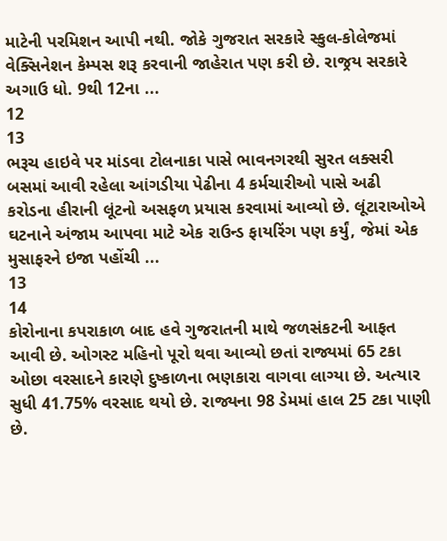માટેની પરમિશન આપી નથી. જોકે ગુજરાત સરકારે સ્કુલ-કોલેજમાં વેક્સિનેશન કેમ્પસ શરૂ કરવાની જાહેરાત પણ કરી છે. રાજ્રય સરકારે અગાઉ ધો. 9થી 12ના ...
12
13
ભરૂચ હાઇવે પર માંડવા ટોલનાકા પાસે ભાવનગરથી સુરત લક્સરી બસમાં આવી રહેલા આંગડીયા પેઢીના 4 કર્મચારીઓ પાસે અઢી કરોડના હીરાની લૂંટનો અસફળ પ્રયાસ કરવામાં આવ્યો છે. લૂંટારાઓએ ઘટનાને અંજામ આપવા માટે એક રાઉન્ડ ફાયરિંગ પણ કર્યું, જેમાં એક મુસાફરને ઇજા પહોંચી ...
13
14
કોરોનાના કપરાકાળ બાદ હવે ગુજરાતની માથે જળસંકટની આફત આવી છે. ઓગસ્ટ મહિનો પૂરો થવા આવ્યો છતાં રાજ્યમાં 65 ટકા ઓછા વરસાદને કારણે દુષ્કાળના ભણકારા વાગવા લાગ્યા છે. અત્યાર સુધી 41.75% વરસાદ થયો છે. રાજ્યના 98 ડેમમાં હાલ 25 ટકા પાણી છે.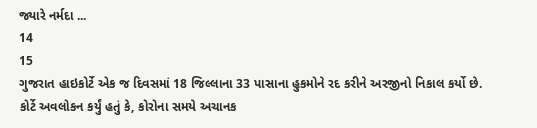જ્યારે નર્મદા ...
14
15
ગુજરાત હાઇકોર્ટે એક જ દિવસમાં 18 જિલ્લાના 33 પાસાના હુકમોને રદ કરીને અરજીનો નિકાલ કર્યો છે. કોર્ટે અવલોકન કર્યું હતું કે, કોરોના સમયે અચાનક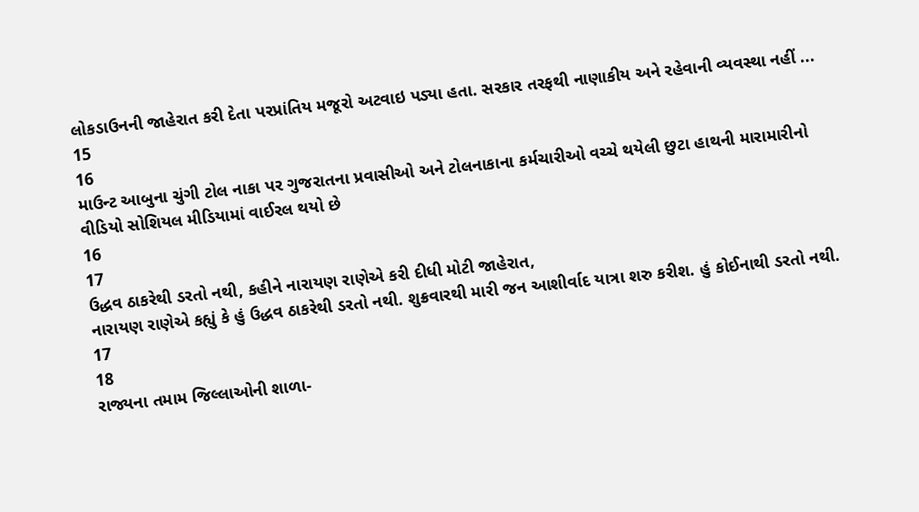લોકડાઉનની જાહેરાત કરી દેતા પરપ્રાંતિય મજૂરો અટવાઇ પડ્યા હતા. સરકાર તરફથી નાણાકીય અને રહેવાની વ્યવસ્થા નહીં ...
15
16
માઉન્ટ આબુના ચુંગી ટોલ નાકા પર ગુજરાતના પ્રવાસીઓ અને ટોલનાકાના કર્મચારીઓ વચ્ચે થયેલી છુટા હાથની મારામારીનો વીડિયો સોશિયલ મીડિયામાં વાઈરલ થયો છે
16
17
ઉદ્ધવ ઠાકરેથી ડરતો નથી, કહીને નારાયણ રાણેએ કરી દીધી મોટી જાહેરાત,
નારાયણ રાણેએ કહ્યું કે હું ઉદ્ધવ ઠાકરેથી ડરતો નથી. શુક્રવારથી મારી જન આશીર્વાદ યાત્રા શરુ કરીશ. હું કોઈનાથી ડરતો નથી.
17
18
રાજ્યના તમામ જિલ્લાઓની શાળા-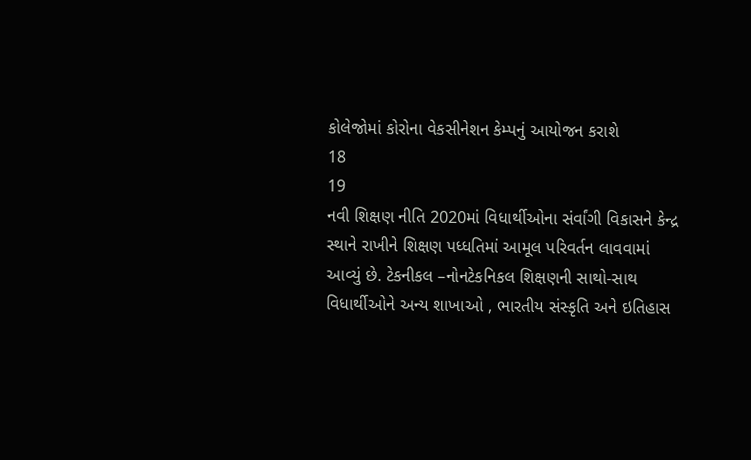કોલેજોમાં કોરોના વેકસીનેશન કેમ્પનું આયોજન કરાશે
18
19
નવી શિક્ષણ નીતિ 2020માં વિધાર્થીઓના સંર્વાંગી વિકાસને કેન્દ્ર સ્થાને રાખીને શિક્ષણ પધ્ધતિમાં આમૂલ પરિવર્તન લાવવામાં આવ્યું છે. ટેકનીકલ –નોનટેકનિકલ શિક્ષણની સાથો-સાથ વિધાર્થીઓને અન્ય શાખાઓ , ભારતીય સંસ્કૃતિ અને ઇતિહાસ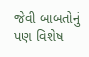જેવી બાબતોનું પણ વિશેષ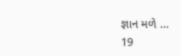જ્ઞાન મળે ...
19